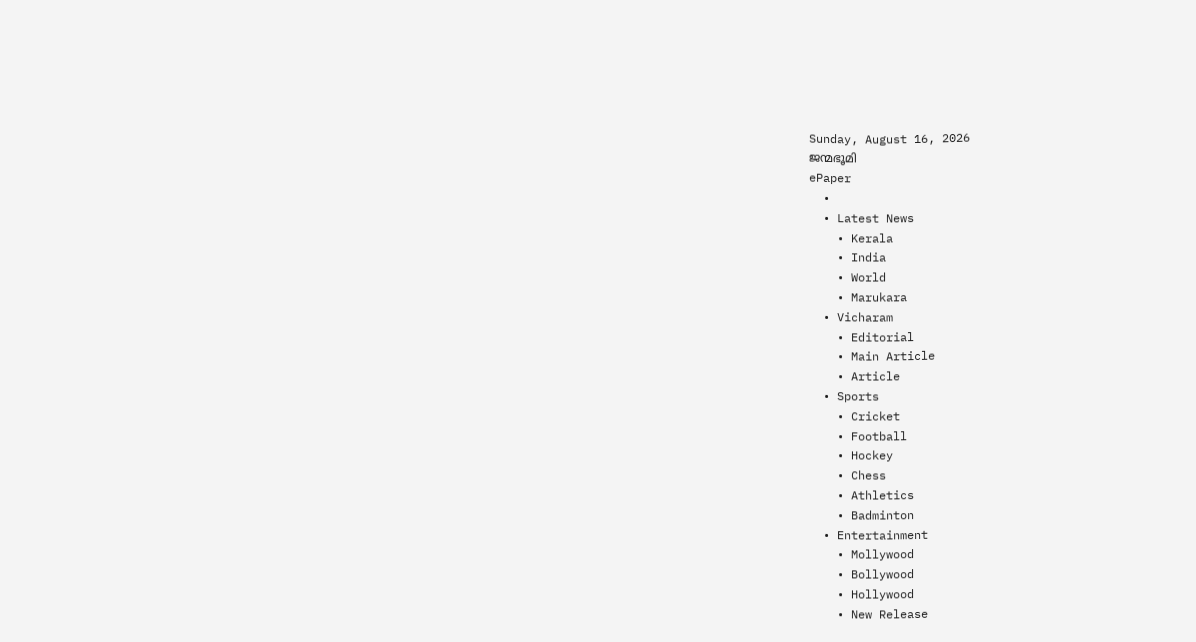Sunday, August 16, 2026
ജന്മഭൂമി
ePaper
  •
  • Latest News
    • Kerala
    • India
    • World
    • Marukara
  • Vicharam
    • Editorial
    • Main Article
    • Article
  • Sports
    • Cricket
    • Football
    • Hockey
    • Chess
    • Athletics
    • Badminton
  • Entertainment
    • Mollywood
    • Bollywood
    • Hollywood
    • New Release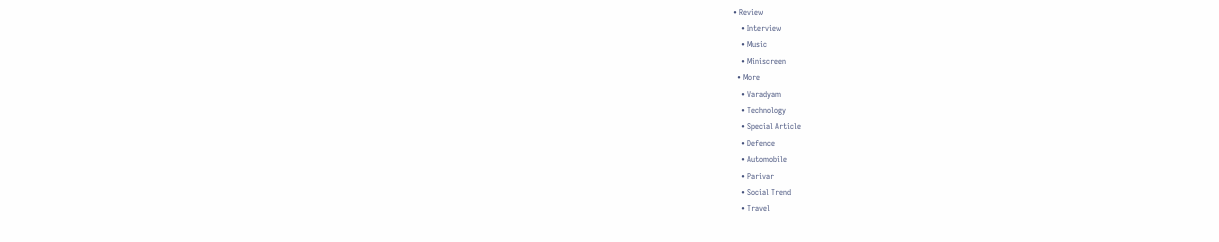• Review
    • Interview
    • Music
    • Miniscreen
  • More
    • Varadyam
    • Technology
    • Special Article
    • Defence
    • Automobile
    • Parivar
    • Social Trend
    • Travel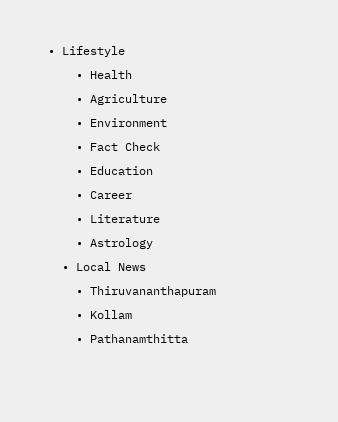• Lifestyle
    • Health
    • Agriculture
    • Environment
    • Fact Check
    • Education
    • Career
    • Literature
    • Astrology
  • Local News
    • Thiruvananthapuram
    • Kollam
    • Pathanamthitta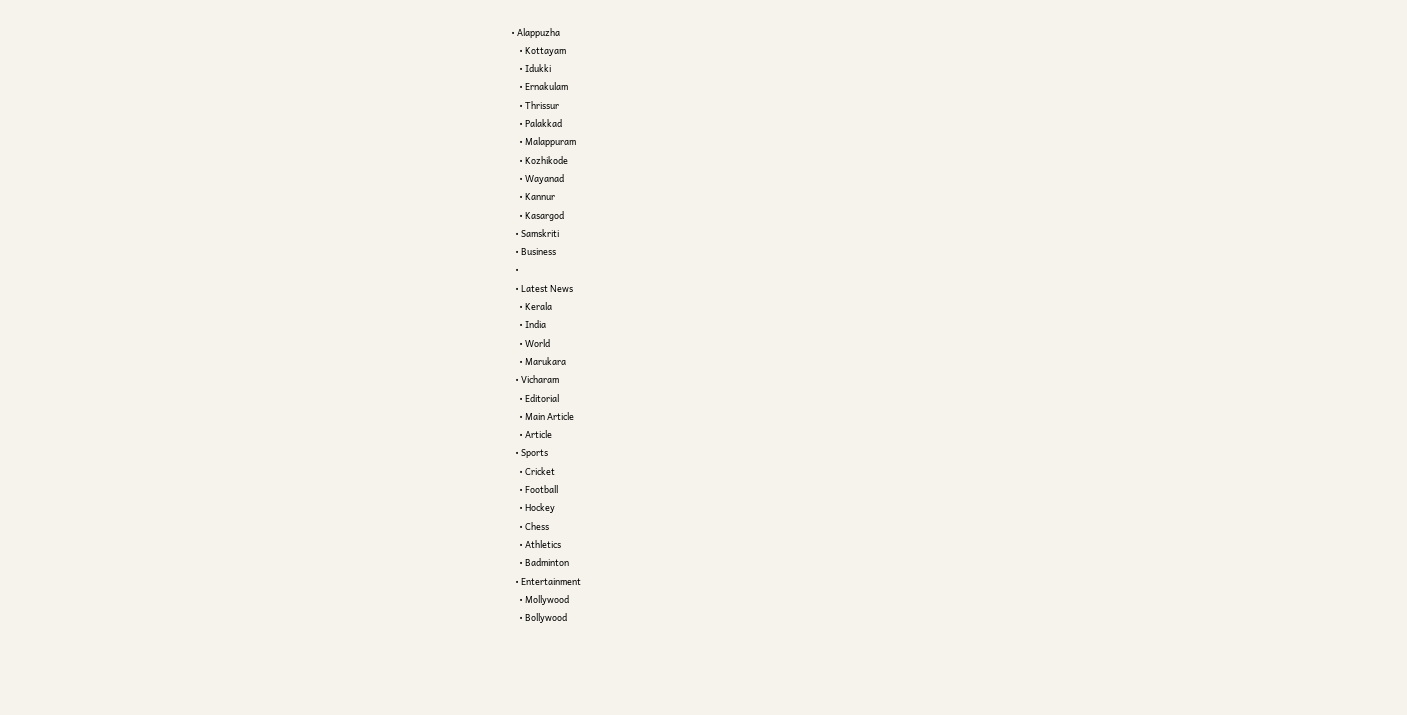• Alappuzha
    • Kottayam
    • Idukki
    • Ernakulam
    • Thrissur
    • Palakkad
    • Malappuram
    • Kozhikode
    • Wayanad
    • Kannur
    • Kasargod
  • Samskriti
  • Business
  •
  • Latest News
    • Kerala
    • India
    • World
    • Marukara
  • Vicharam
    • Editorial
    • Main Article
    • Article
  • Sports
    • Cricket
    • Football
    • Hockey
    • Chess
    • Athletics
    • Badminton
  • Entertainment
    • Mollywood
    • Bollywood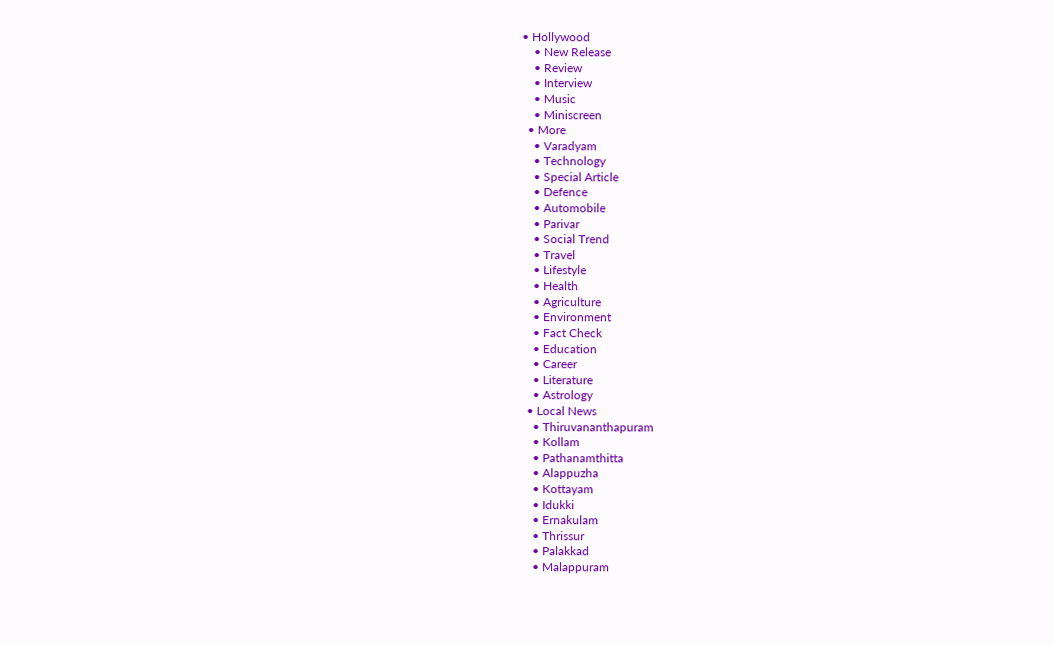• Hollywood
    • New Release
    • Review
    • Interview
    • Music
    • Miniscreen
  • More
    • Varadyam
    • Technology
    • Special Article
    • Defence
    • Automobile
    • Parivar
    • Social Trend
    • Travel
    • Lifestyle
    • Health
    • Agriculture
    • Environment
    • Fact Check
    • Education
    • Career
    • Literature
    • Astrology
  • Local News
    • Thiruvananthapuram
    • Kollam
    • Pathanamthitta
    • Alappuzha
    • Kottayam
    • Idukki
    • Ernakulam
    • Thrissur
    • Palakkad
    • Malappuram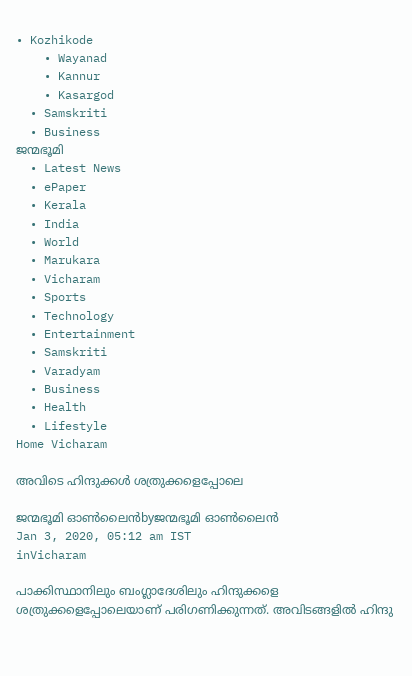• Kozhikode
    • Wayanad
    • Kannur
    • Kasargod
  • Samskriti
  • Business
ജന്മഭൂമി
  • Latest News
  • ePaper
  • Kerala
  • India
  • World
  • Marukara
  • Vicharam
  • Sports
  • Technology
  • Entertainment
  • Samskriti
  • Varadyam
  • Business
  • Health
  • Lifestyle
Home Vicharam

അവിടെ ഹിന്ദുക്കള്‍ ശത്രുക്കളെപ്പോലെ

ജന്മഭൂമി ഓണ്‍ലൈന്‍byജന്മഭൂമി ഓണ്‍ലൈന്‍
Jan 3, 2020, 05:12 am IST
inVicharam

പാക്കിസ്ഥാനിലും ബംഗ്ലാദേശിലും ഹിന്ദുക്കളെ ശത്രുക്കളെപ്പോലെയാണ് പരിഗണിക്കുന്നത്. അവിടങ്ങളില്‍ ഹിന്ദു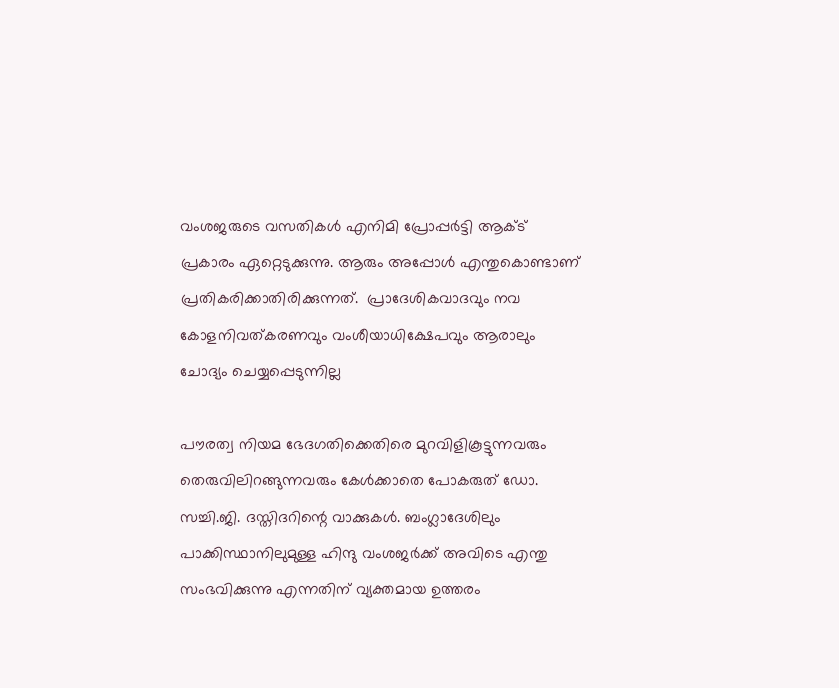വംശജരുടെ വസതികള്‍ എനിമി പ്രോപ്പര്‍ട്ടി ആക്ട് പ്രകാരം ഏറ്റെടുക്കുന്നു. ആരും അപ്പോള്‍ എന്തുകൊണ്ടാണ് പ്രതികരിക്കാതിരിക്കുന്നത്.  പ്രാദേശികവാദവും നവ കോളനിവത്കരണവും വംശീയാധിക്ഷേപവും ആരാലും ചോദ്യം ചെയ്യപ്പെടുന്നില്ല

പൗരത്വ നിയമ ഭേദഗതിക്കെതിരെ മുറവിളികൂട്ടുന്നവരും തെരുവിലിറങ്ങുന്നവരും കേള്‍ക്കാതെ പോകരുത് ഡോ. സച്ചി.ജി. ദസ്തിദറിന്റെ വാക്കുകള്‍. ബംഗ്ലാദേശിലും പാക്കിസ്ഥാനിലുമുള്ള ഹിന്ദു വംശജര്‍ക്ക് അവിടെ എന്തു സംഭവിക്കുന്നു എന്നതിന് വ്യക്തമായ ഉത്തരം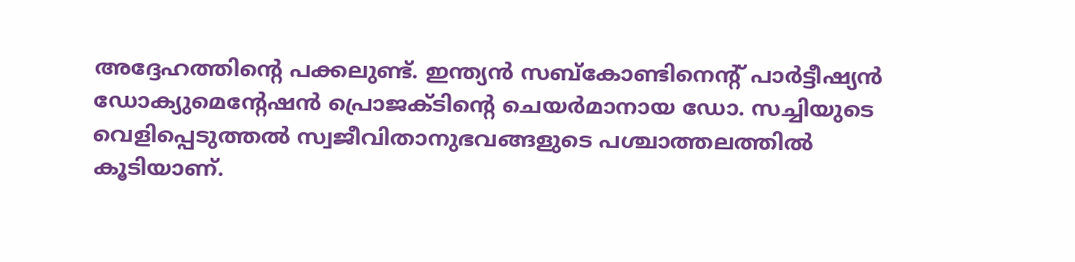അദ്ദേഹത്തിന്റെ പക്കലുണ്ട്. ഇന്ത്യന്‍ സബ്‌കോണ്ടിനെന്റ് പാര്‍ട്ടീഷ്യന്‍ ഡോക്യുമെന്റേഷന്‍ പ്രൊജക്ടിന്റെ ചെയര്‍മാനായ ഡോ. സച്ചിയുടെ വെളിപ്പെടുത്തല്‍ സ്വജീവിതാനുഭവങ്ങളുടെ പശ്ചാത്തലത്തില്‍ കൂടിയാണ്.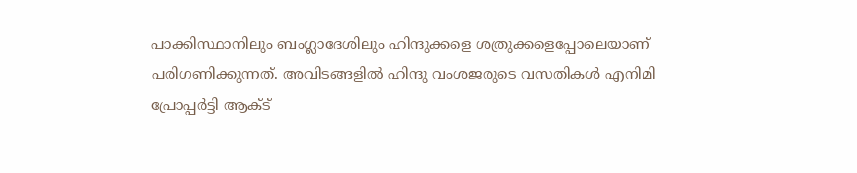പാക്കിസ്ഥാനിലും ബംഗ്ലാദേശിലും ഹിന്ദുക്കളെ ശത്രുക്കളെപ്പോലെയാണ് പരിഗണിക്കുന്നത്. അവിടങ്ങളില്‍ ഹിന്ദു വംശജരുടെ വസതികള്‍ എനിമി പ്രോപ്പര്‍ട്ടി ആക്ട്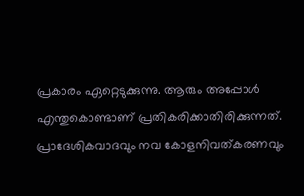പ്രകാരം ഏറ്റെടുക്കുന്നു. ആരും അപ്പോള്‍ എന്തുകൊണ്ടാണ് പ്രതികരിക്കാതിരിക്കുന്നത്. പ്രാദേശികവാദവും നവ കോളനിവത്കരണവും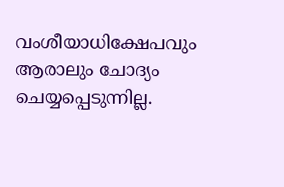വംശീയാധിക്ഷേപവും ആരാലും ചോദ്യം ചെയ്യപ്പെടുന്നില്ല.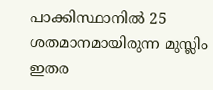പാക്കിസ്ഥാനില്‍ 25 ശതമാനമായിരുന്ന മുസ്ലിം ഇതര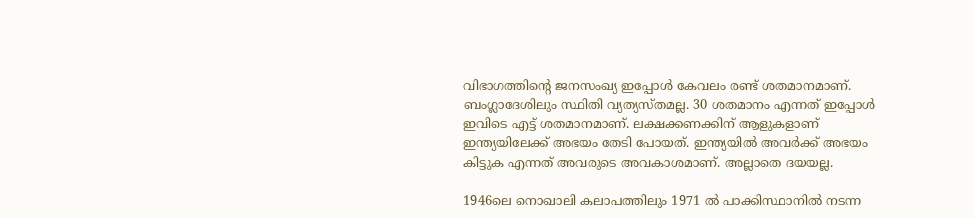വിഭാഗത്തിന്റെ ജനസംഖ്യ ഇപ്പോള്‍ കേവലം രണ്ട് ശതമാനമാണ്. ബംഗ്ലാദേശിലും സ്ഥിതി വ്യത്യസ്തമല്ല. 30 ശതമാനം എന്നത് ഇപ്പോള്‍ ഇവിടെ എട്ട് ശതമാനമാണ്. ലക്ഷക്കണക്കിന് ആളുകളാണ് ഇന്ത്യയിലേക്ക് അഭയം തേടി പോയത്. ഇന്ത്യയില്‍ അവര്‍ക്ക് അഭയം കിട്ടുക എന്നത് അവരുടെ അവകാശമാണ്. അല്ലാതെ ദയയല്ല.

1946ലെ നൊഖാലി കലാപത്തിലും 1971 ല്‍ പാക്കിസ്ഥാനില്‍ നടന്ന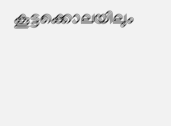കൂട്ടക്കൊലയിലും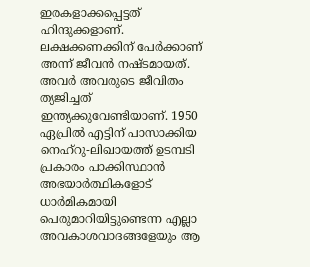ഇരകളാക്കപ്പെട്ടത് ഹിന്ദുക്കളാണ്. ലക്ഷക്കണക്കിന് പേര്‍ക്കാണ് അന്ന് ജീവന്‍ നഷ്ടമായത്. അവര്‍ അവരുടെ ജീവിതം ത്യജിച്ചത് ഇന്ത്യക്കുവേണ്ടിയാണ്. 1950 ഏപ്രില്‍ എട്ടിന് പാസാക്കിയ നെഹ്‌റു-ലിഖായത്ത് ഉടമ്പടി പ്രകാരം പാക്കിസ്ഥാന്‍ അഭയാര്‍ത്ഥികളോട് ധാര്‍മികമായി  പെരുമാറിയിട്ടുണ്ടെന്ന എല്ലാ അവകാശവാദങ്ങളേയും ആ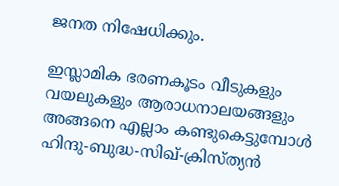ജനത നിഷേധിക്കും.

ഇസ്ലാമിക ഭരണകൂടം വീടുകളും വയലുകളും ആരാധനാലയങ്ങളും അങ്ങനെ എല്ലാം കണ്ടുകെട്ടുമ്പോള്‍ ഹിന്ദു-ബുദ്ധ-സിഖ്-ക്രിസ്ത്യന്‍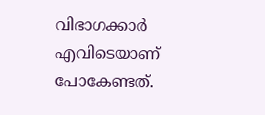വിഭാഗക്കാര്‍ എവിടെയാണ് പോകേണ്ടത്.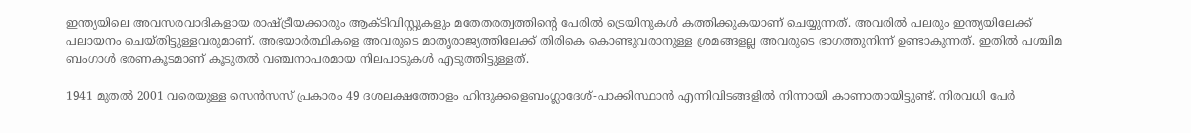ഇന്ത്യയിലെ അവസരവാദികളായ രാഷ്‌ട്രീയക്കാരും ആക്ടിവിസ്റ്റുകളും മതേതരത്വത്തിന്റെ പേരില്‍ ട്രെയിനുകള്‍ കത്തിക്കുകയാണ് ചെയ്യുന്നത്. അവരില്‍ പലരും ഇന്ത്യയിലേക്ക് പലായനം ചെയ്തിട്ടുള്ളവരുമാണ്. അഭയാര്‍ത്ഥികളെ അവരുടെ മാതൃരാജ്യത്തിലേക്ക് തിരികെ കൊണ്ടുവരാനുള്ള ശ്രമങ്ങളല്ല അവരുടെ ഭാഗത്തുനിന്ന് ഉണ്ടാകുന്നത്. ഇതില്‍ പശ്ചിമ ബംഗാള്‍ ഭരണകൂടമാണ് കൂടുതല്‍ വഞ്ചനാപരമായ നിലപാടുകള്‍ എടുത്തിട്ടുള്ളത്.

1941 മുതല്‍ 2001 വരെയുള്ള സെന്‍സസ് പ്രകാരം 49 ദശലക്ഷത്തോളം ഹിന്ദുക്കളെബംഗ്ലാദേശ്-പാക്കിസ്ഥാന്‍ എന്നിവിടങ്ങളില്‍ നിന്നായി കാണാതായിട്ടുണ്ട്. നിരവധി പേര്‍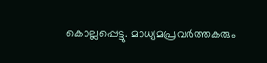കൊല്ലപ്പെട്ടു. മാധ്യമപ്രവര്‍ത്തകരും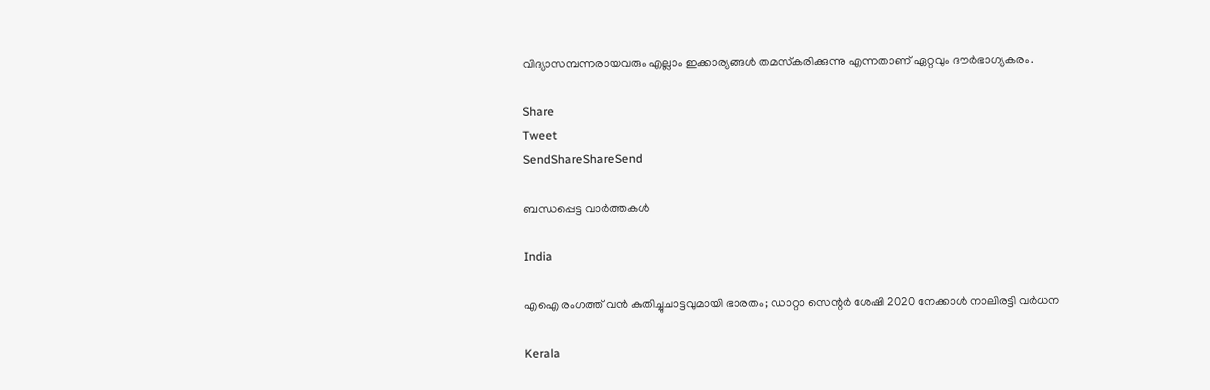വിദ്യാസമ്പന്നരായവരും എല്ലാം ഇക്കാര്യങ്ങള്‍ തമസ്‌കരിക്കുന്നു എന്നതാണ് ഏറ്റവും ദൗര്‍ഭാഗ്യകരം.

Share
Tweet
SendShareShareSend

ബന്ധപ്പെട്ട വാര്‍ത്തകള്‍

India

എഐ രംഗത്ത് വന്‍ കുതിച്ചുചാട്ടവുമായി ഭാരതം; ഡാറ്റാ സെന്റര്‍ ശേഷി 2020 നേക്കാള്‍ നാലിരട്ടി വര്‍ധന

Kerala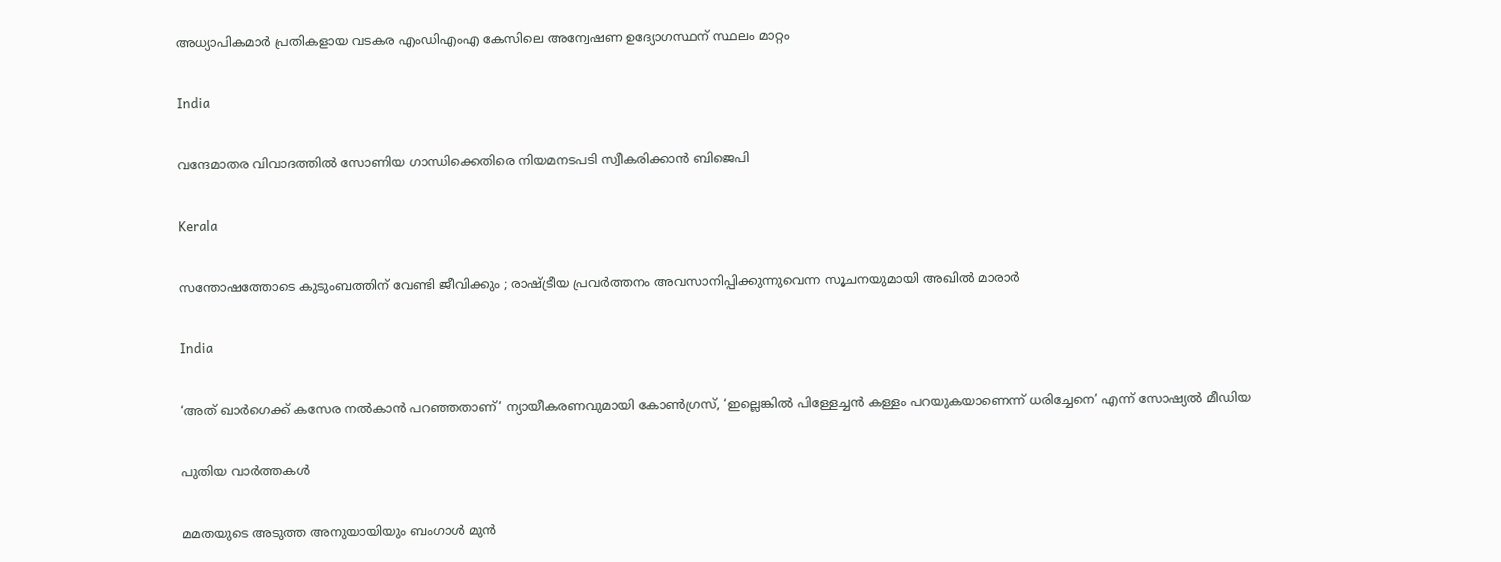അധ്യാപികമാര്‍ പ്രതികളായ വടകര എംഡിഎംഎ കേസിലെ അന്വേഷണ ഉദ്യോഗസ്ഥന് സ്ഥലം മാറ്റം

India

വന്ദേമാതര വിവാദത്തിൽ സോണിയ ഗാന്ധിക്കെതിരെ നിയമനടപടി സ്വീകരിക്കാൻ ബിജെപി

Kerala

സന്തോഷത്തോടെ കുടുംബത്തിന് വേണ്ടി ജീവിക്കും ; രാഷ്‌ട്രീയ പ്രവർത്തനം അവസാനിപ്പിക്കുന്നുവെന്ന സൂചനയുമായി അഖില്‍ മാരാർ

India

‘അത് ഖാർഗെക്ക് കസേര നൽകാൻ പറഞ്ഞതാണ്’ ന്യായീകരണവുമായി കോൺഗ്രസ്, ‘ഇല്ലെങ്കിൽ പിള്ളേച്ചൻ കള്ളം പറയുകയാണെന്ന് ധരിച്ചേനെ’ എന്ന് സോഷ്യൽ മീഡിയ

പുതിയ വാര്‍ത്തകള്‍

മമതയുടെ അടുത്ത അനുയായിയും ബംഗാൾ മുൻ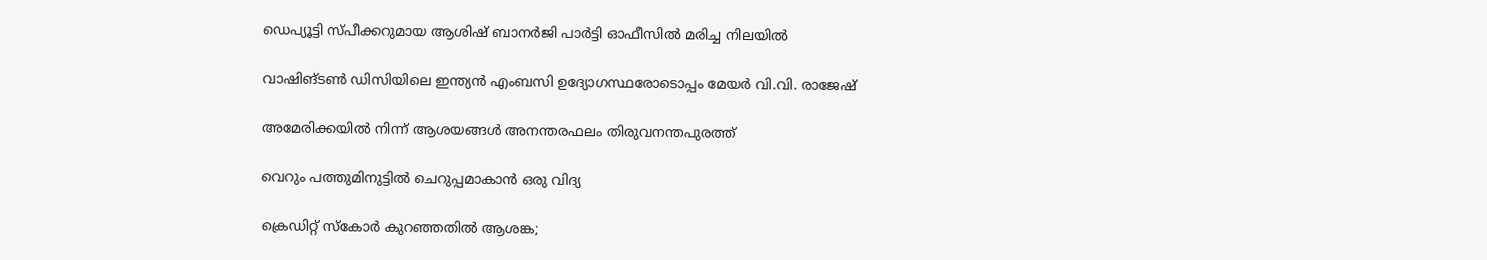ഡെപ്യൂട്ടി സ്പീക്കറുമായ ആശിഷ് ബാനർജി പാർട്ടി ഓഫീസിൽ മരിച്ച നിലയിൽ

വാഷിങ്ടണ്‍ ഡിസിയിലെ ഇന്ത്യന്‍ എംബസി ഉദ്യോഗസ്ഥരോടൊപ്പം മേയര്‍ വി.വി. രാജേഷ്

അമേരിക്കയില്‍ നിന്ന് ആശയങ്ങള്‍ അനന്തരഫലം തിരുവനന്തപുരത്ത്

വെറും പത്തുമിനുട്ടില്‍ ചെറുപ്പമാകാന്‍ ഒരു വിദ്യ

ക്രെഡിറ്റ് സ്‌കോര്‍ കുറഞ്ഞതില്‍ ആശങ്ക;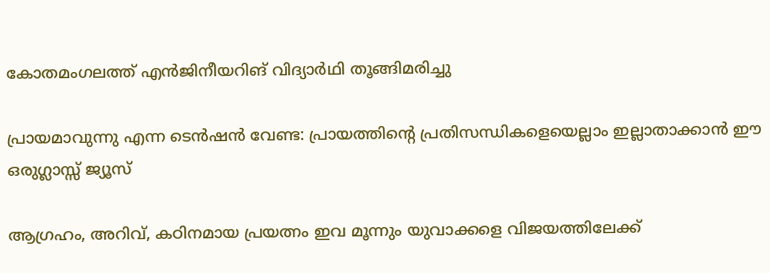കോതമംഗലത്ത് എന്‍ജിനീയറിങ് വിദ്യാര്‍ഥി തൂങ്ങിമരിച്ചു

പ്രായമാവുന്നു എന്ന ടെന്‍ഷൻ വേണ്ട: പ്രായത്തിന്റെ പ്രതിസന്ധികളെയെല്ലാം ഇല്ലാതാക്കാൻ ഈ ഒരുഗ്ലാസ്സ് ജ്യൂസ്

ആഗ്രഹം, അറിവ്, കഠിനമായ പ്രയത്നം ഇവ മൂന്നും യുവാക്കളെ വിജയത്തിലേക്ക്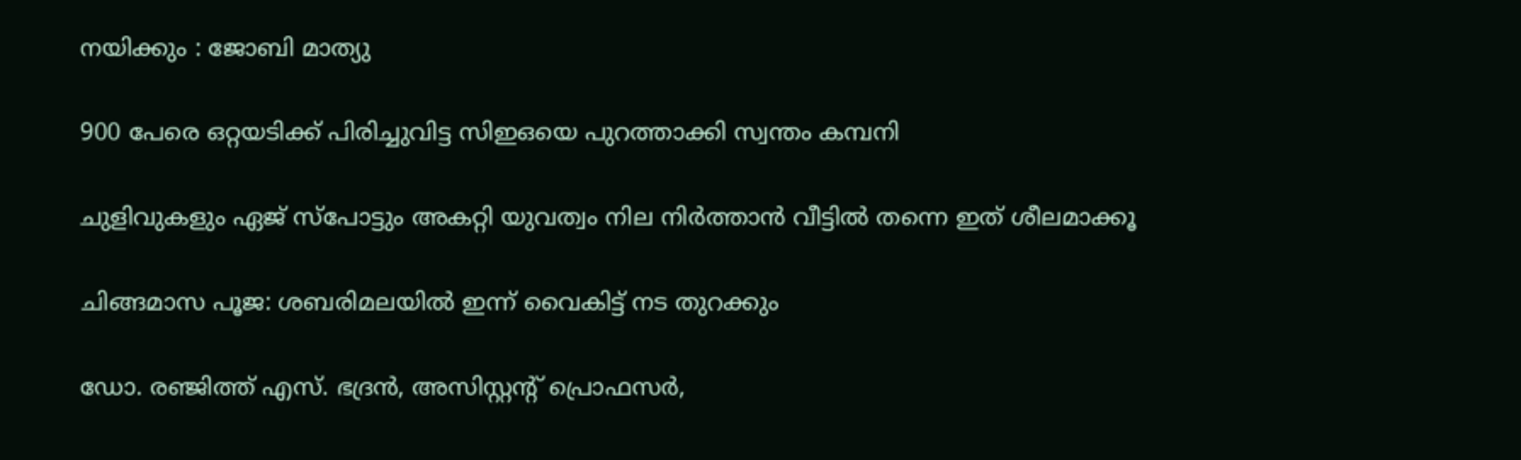നയിക്കും : ജോബി മാത്യു

900 പേരെ ഒറ്റയടിക്ക് പിരിച്ചുവിട്ട സിഇഒയെ പുറത്താക്കി സ്വന്തം കമ്പനി

ചുളിവുകളും ഏജ് സ്പോട്ടും അകറ്റി യുവത്വം നില നിർത്താൻ വീട്ടിൽ തന്നെ ഇത് ശീലമാക്കൂ

ചിങ്ങമാസ പൂജ: ശബരിമലയിൽ ഇന്ന് വൈകിട്ട് നട തുറക്കും

ഡോ. രഞ്ജിത്ത് എസ്. ഭദ്രന്‍, അസിസ്റ്റന്റ് പ്രൊഫസര്‍,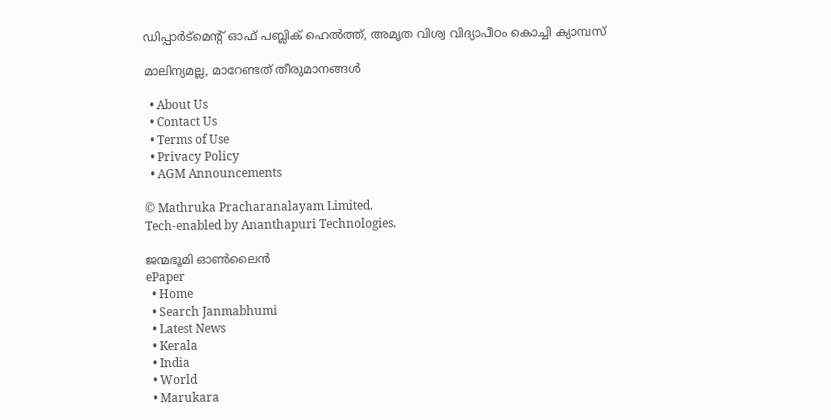ഡിപ്പാര്‍ട്‌മെന്റ് ഓഫ് പബ്ലിക് ഹെല്‍ത്ത്, അമൃത വിശ്വ വിദ്യാപീഠം കൊച്ചി ക്യാമ്പസ്

മാലിന്യമല്ല, മാറേണ്ടത് തീരുമാനങ്ങള്‍

  • About Us
  • Contact Us
  • Terms of Use
  • Privacy Policy
  • AGM Announcements

© Mathruka Pracharanalayam Limited.
Tech-enabled by Ananthapuri Technologies.

ജന്മഭൂമി ഓണ്‍ലൈന്‍
ePaper
  • Home
  • Search Janmabhumi
  • Latest News
  • Kerala
  • India
  • World
  • Marukara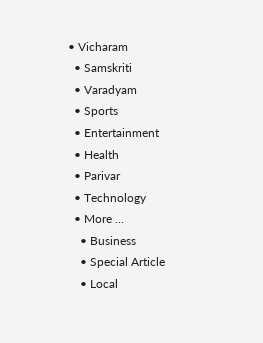• Vicharam
  • Samskriti
  • Varadyam
  • Sports
  • Entertainment
  • Health
  • Parivar
  • Technology
  • More …
    • Business
    • Special Article
    • Local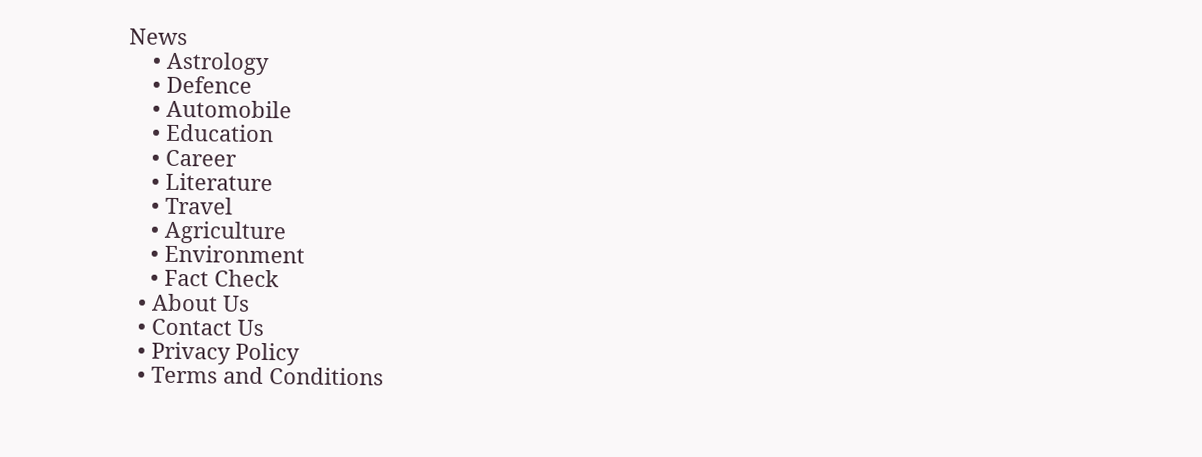News
    • Astrology
    • Defence
    • Automobile
    • Education
    • Career
    • Literature
    • Travel
    • Agriculture
    • Environment
    • Fact Check
  • About Us
  • Contact Us
  • Privacy Policy
  • Terms and Conditions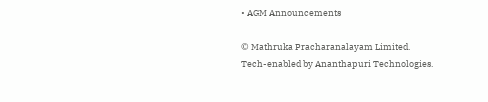• AGM Announcements

© Mathruka Pracharanalayam Limited.
Tech-enabled by Ananthapuri Technologies.